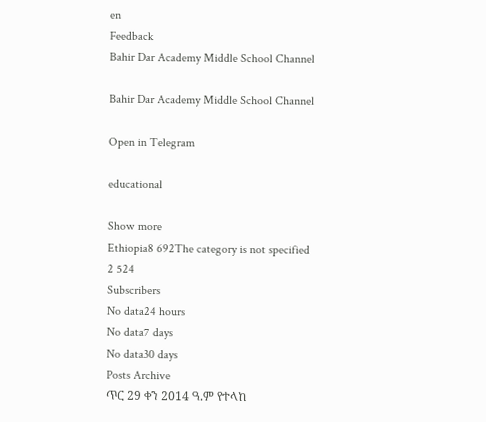en
Feedback
Bahir Dar Academy Middle School Channel

Bahir Dar Academy Middle School Channel

Open in Telegram

educational

Show more
Ethiopia8 692The category is not specified
2 524
Subscribers
No data24 hours
No data7 days
No data30 days
Posts Archive
ጥር 29 ቀን 2014 ዓ.ም የተላከ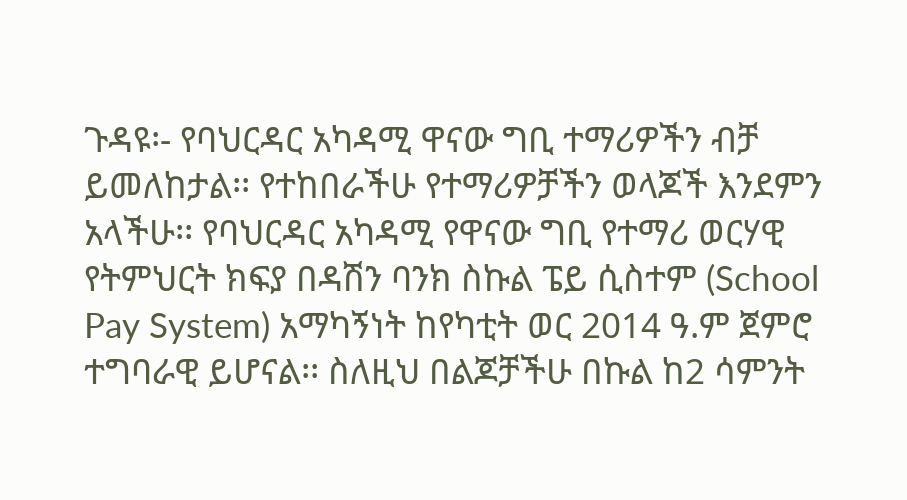ጉዳዩ፡- የባህርዳር አካዳሚ ዋናው ግቢ ተማሪዎችን ብቻ ይመለከታል፡፡ የተከበራችሁ የተማሪዎቻችን ወላጆች እንደምን አላችሁ፡፡ የባህርዳር አካዳሚ የዋናው ግቢ የተማሪ ወርሃዊ የትምህርት ክፍያ በዳሽን ባንክ ስኩል ፔይ ሲስተም (School Pay System) አማካኝነት ከየካቲት ወር 2014 ዓ.ም ጀምሮ ተግባራዊ ይሆናል፡፡ ስለዚህ በልጆቻችሁ በኩል ከ2 ሳምንት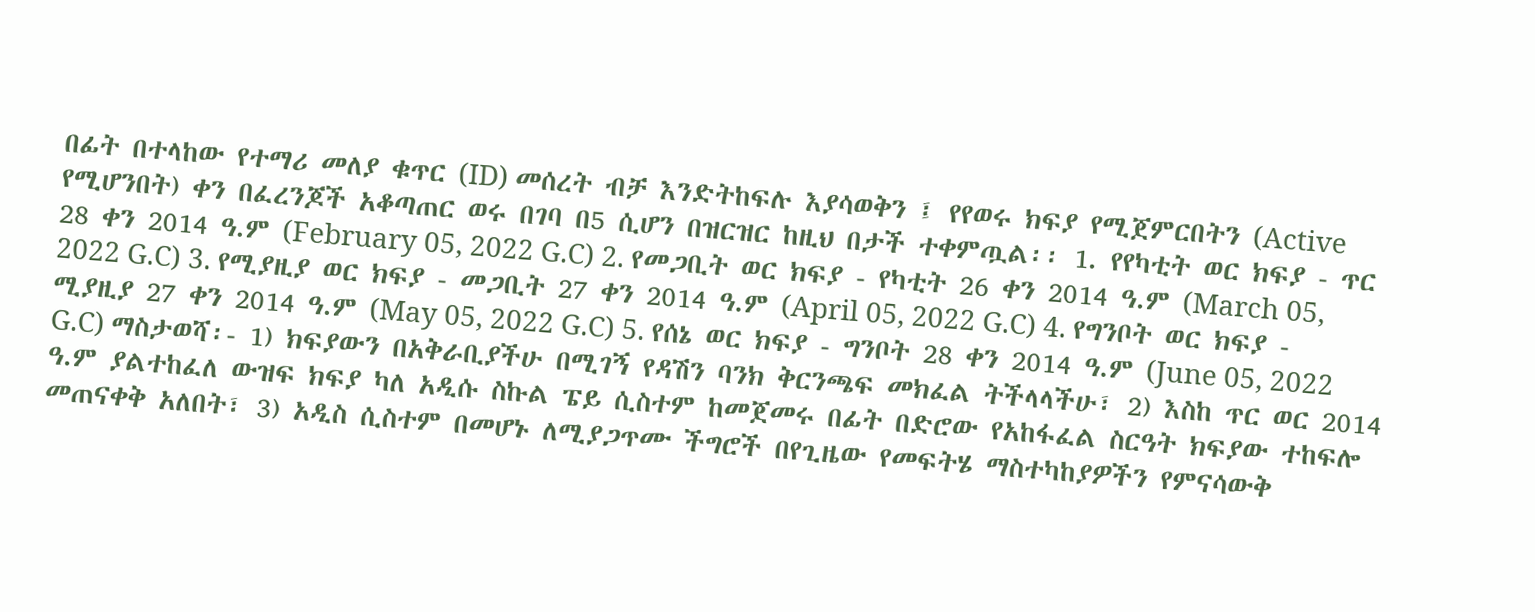በፊት በተላከው የተማሪ መለያ ቁጥር (ID) መሰረት ብቻ እንድትከፍሉ እያሳወቅን ፤ የየወሩ ክፍያ የሚጀምርበትን (Active የሚሆንበት) ቀን በፈረንጆች አቆጣጠር ወሩ በገባ በ5 ሲሆን በዝርዝር ከዚህ በታች ተቀምጧል፡፡ 1. የየካቲት ወር ክፍያ - ጥር 28 ቀን 2014 ዓ.ም (February 05, 2022 G.C) 2. የመጋቢት ወር ክፍያ - የካቲት 26 ቀን 2014 ዓ.ም (March 05, 2022 G.C) 3. የሚያዚያ ወር ክፍያ - መጋቢት 27 ቀን 2014 ዓ.ም (April 05, 2022 G.C) 4. የግንቦት ወር ክፍያ - ሚያዚያ 27 ቀን 2014 ዓ.ም (May 05, 2022 G.C) 5. የሰኔ ወር ክፍያ - ግንቦት 28 ቀን 2014 ዓ.ም (June 05, 2022 G.C) ማስታወሻ፡- 1) ክፍያውን በአቅራቢያችሁ በሚገኝ የዳሽን ባንክ ቅርንጫፍ መክፈል ትችላላችሁ፣ 2) እስከ ጥር ወር 2014 ዓ.ም ያልተከፈለ ውዝፍ ክፍያ ካለ አዲሱ ስኩል ፔይ ሲስተም ከመጀመሩ በፊት በድሮው የአከፋፈል ስርዓት ክፍያው ተከፍሎ መጠናቀቅ አለበት፣ 3) አዲስ ሲስተም በመሆኑ ለሚያጋጥሙ ችግሮች በየጊዜው የመፍትሄ ማስተካከያዎችን የምናሳውቅ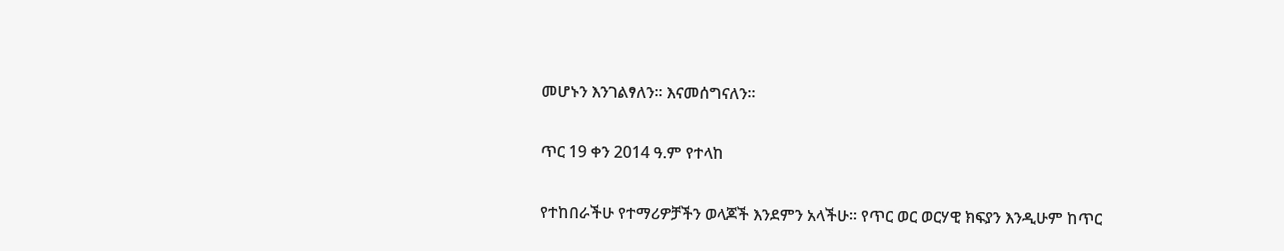መሆኑን እንገልፃለን፡፡ እናመሰግናለን፡፡

ጥር 19 ቀን 2014 ዓ.ም የተላከ

የተከበራችሁ የተማሪዎቻችን ወላጆች እንደምን አላችሁ፡፡ የጥር ወር ወርሃዊ ክፍያን እንዲሁም ከጥር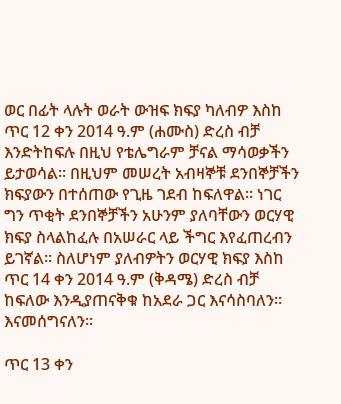ወር በፊት ላሉት ወራት ውዝፍ ክፍያ ካለብዎ እስከ ጥር 12 ቀን 2014 ዓ.ም (ሐሙስ) ድረስ ብቻ እንድትከፍሉ በዚህ የቴሌግራም ቻናል ማሳወቃችን ይታወሳል፡፡ በዚህም መሠረት አብዛኞቹ ደንበኞቻችን ክፍያውን በተሰጠው የጊዜ ገደብ ከፍለዋል፡፡ ነገር ግን ጥቂት ደንበኞቻችን አሁንም ያለባቸውን ወርሃዊ ክፍያ ስላልከፈሉ በአሠራር ላይ ችግር እየፈጠረብን ይገኛል፡፡ ስለሆነም ያለብዎትን ወርሃዊ ክፍያ እስከ ጥር 14 ቀን 2014 ዓ.ም (ቅዳሜ) ድረስ ብቻ ከፍለው እንዲያጠናቅቁ ከአደራ ጋር እናሳስባለን፡፡ እናመሰግናለን፡፡

ጥር 13 ቀን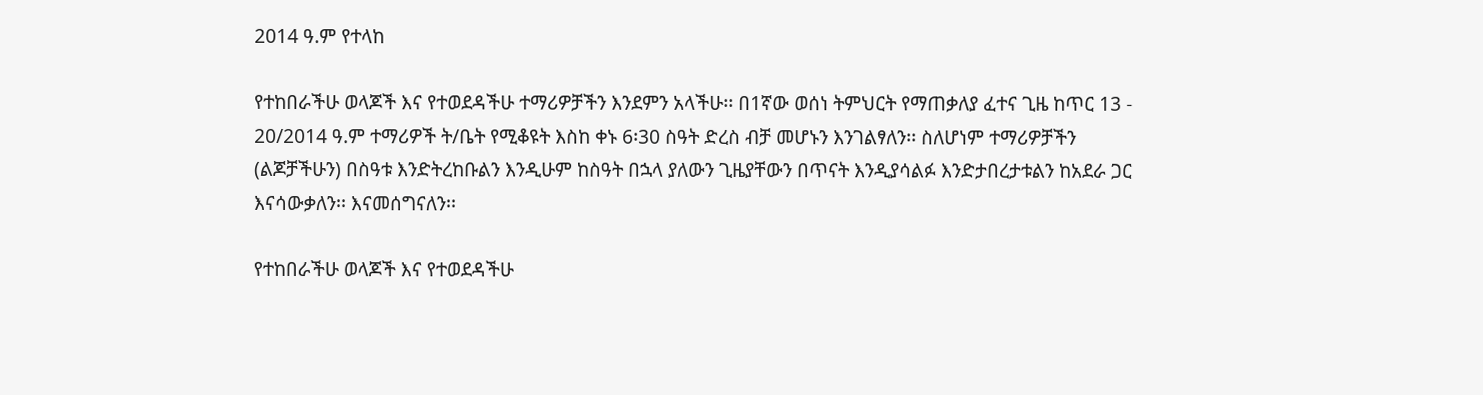2014 ዓ.ም የተላከ

የተከበራችሁ ወላጆች እና የተወደዳችሁ ተማሪዎቻችን እንደምን አላችሁ፡፡ በ1ኛው ወሰነ ትምህርት የማጠቃለያ ፈተና ጊዜ ከጥር 13 - 20/2014 ዓ.ም ተማሪዎች ት/ቤት የሚቆዩት እስከ ቀኑ 6፡30 ስዓት ድረስ ብቻ መሆኑን እንገልፃለን፡፡ ስለሆነም ተማሪዎቻችን (ልጆቻችሁን) በስዓቱ እንድትረከቡልን እንዲሁም ከስዓት በኋላ ያለውን ጊዜያቸውን በጥናት እንዲያሳልፉ እንድታበረታቱልን ከአደራ ጋር እናሳውቃለን፡፡ እናመሰግናለን፡፡

የተከበራችሁ ወላጆች እና የተወደዳችሁ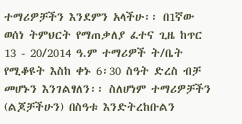ተማሪዎቻችን እንደምን አላችሁ፡፡ በ1ኛው ወሰነ ትምህርት የማጠቃለያ ፈተና ጊዜ ከጥር 13 - 20/2014 ዓ.ም ተማሪዎች ት/ቤት የሚቆዩት እስከ ቀኑ 6፡30 ስዓት ድረስ ብቻ መሆኑን እንገልፃለን፡፡ ስለሆነም ተማሪዎቻችን (ልጆቻችሁን) በስዓቱ እንድትረከቡልን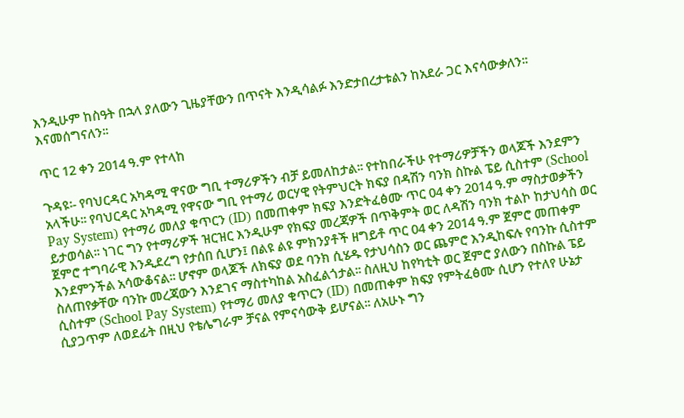እንዲሁም ከስዓት በኋላ ያለውን ጊዜያቸውን በጥናት እንዲሳልፉ እንድታበረታቱልን ከአደራ ጋር እናሳውቃለን፡፡ እናመሰግናለን፡፡

ጥር 12 ቀን 2014 ዓ.ም የተላከ

ጉዳዩ፡- የባህርዳር አካዳሚ ዋናው ግቢ ተማሪዎችን ብቻ ይመለከታል፡፡ የተከበራችሁ የተማሪዎቻችን ወላጆች እንደምን አላችሁ፡፡ የባህርዳር አካዳሚ የዋናው ግቢ የተማሪ ወርሃዊ የትምህርት ክፍያ በዳሽን ባንክ ስኩል ፔይ ሲስተም (School Pay System) የተማሪ መለያ ቁጥርን (ID) በመጠቀም ክፍያ እንድትፈፅሙ ጥር 04 ቀን 2014 ዓ.ም ማስታወቃችን ይታወሳል፡፡ ነገር ግን የተማሪዎች ዝርዝር እንዲሁም የክፍያ መረጃዎች በጥቅምት ወር ለዳሽን ባንክ ተልኮ ከታህሳስ ወር ጀምሮ ተግባራዊ እንዲደረግ የታሰበ ሲሆን፤ በልዩ ልዩ ምክንያቶች ዘግይቶ ጥር 04 ቀን 2014 ዓ.ም ጀምሮ መጠቀም እንደምንችል አሳውቆናል፡፡ ሆኖም ወላጆች ለክፍያ ወደ ባንክ ሲሄዱ የታህሳስን ወር ጨምሮ እንዲከፍሉ የባንኩ ሲስተም ስለጠየቃቸው ባንኩ መረጃውን እንደገና ማስተካከል አስፈልጎታል፡፡ ስለዚህ ከየካቲት ወር ጀምሮ ያለውን በስኩል ፔይ ሲስተም (School Pay System) የተማሪ መለያ ቁጥርን (ID) በመጠቀም ክፍያ የምትፈፅሙ ሲሆን የተለየ ሁኔታ ሲያጋጥም ለወደፊት በዚህ የቴሌግራም ቻናል የምናሳውቅ ይሆናል፡፡ ለአሁኑ ግን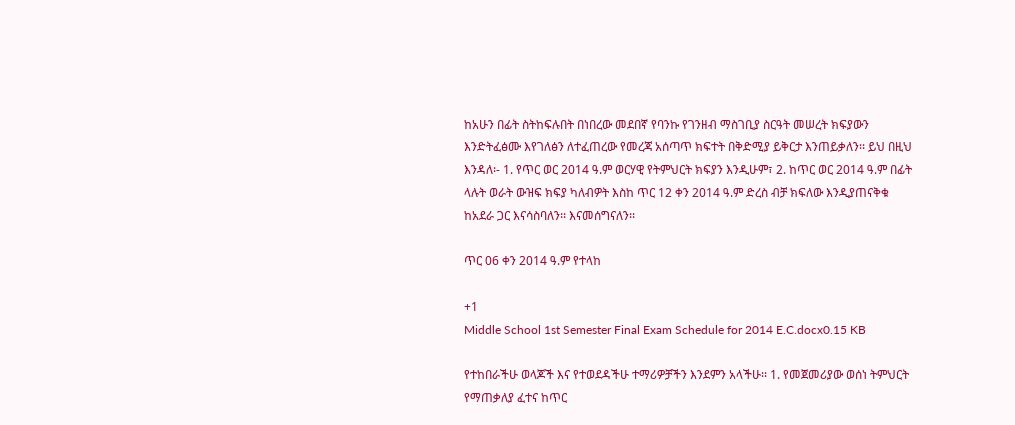ከአሁን በፊት ስትከፍሉበት በነበረው መደበኛ የባንኩ የገንዘብ ማስገቢያ ስርዓት መሠረት ክፍያውን እንድትፈፅሙ እየገለፅን ለተፈጠረው የመረጃ አሰጣጥ ክፍተት በቅድሚያ ይቅርታ እንጠይቃለን፡፡ ይህ በዚህ እንዳለ፡- 1. የጥር ወር 2014 ዓ.ም ወርሃዊ የትምህርት ክፍያን እንዲሁም፣ 2. ከጥር ወር 2014 ዓ.ም በፊት ላሉት ወራት ውዝፍ ክፍያ ካለብዎት እስከ ጥር 12 ቀን 2014 ዓ.ም ድረስ ብቻ ክፍለው እንዲያጠናቅቁ ከአደራ ጋር እናሳስባለን፡፡ እናመሰግናለን፡፡

ጥር 06 ቀን 2014 ዓ.ም የተላከ

+1
Middle School 1st Semester Final Exam Schedule for 2014 E.C.docx0.15 KB

የተከበራችሁ ወላጆች እና የተወደዳችሁ ተማሪዎቻችን እንደምን አላችሁ፡፡ 1. የመጀመሪያው ወሰነ ትምህርት የማጠቃለያ ፈተና ከጥር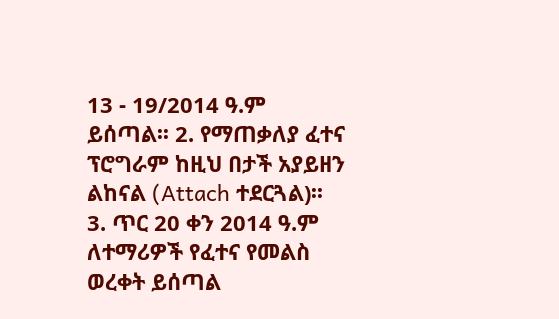13 - 19/2014 ዓ.ም ይሰጣል፡፡ 2. የማጠቃለያ ፈተና ፕሮግራም ከዚህ በታች አያይዘን ልከናል (Attach ተደርጓል)፡፡ 3. ጥር 20 ቀን 2014 ዓ.ም ለተማሪዎች የፈተና የመልስ ወረቀት ይሰጣል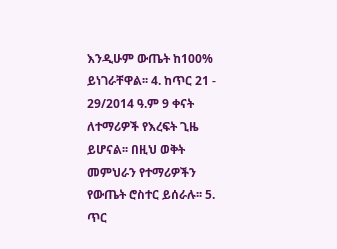እንዲሁም ውጤት ከ100% ይነገራቸዋል፡፡ 4. ከጥር 21 - 29/2014 ዓ.ም 9 ቀናት ለተማሪዎች የእረፍት ጊዜ ይሆናል፡፡ በዚህ ወቅት መምህራን የተማሪዎችን የውጤት ሮስተር ይሰራሉ፡፡ 5. ጥር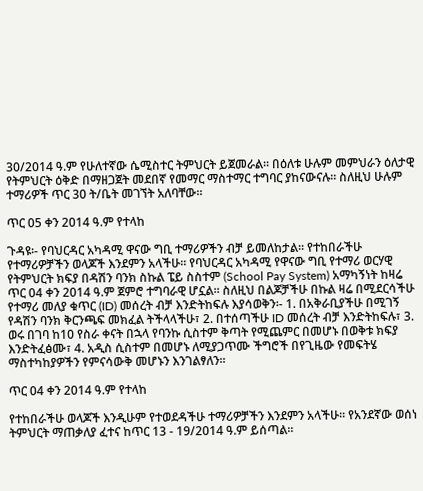30/2014 ዓ.ም የሁለተኛው ሴሚስተር ትምህርት ይጀመራል፡፡ በዕለቱ ሁሉም መምህራን ዕለታዊ የትምህርት ዕቅድ በማዘጋጀት መደበኛ የመማር ማስተማር ተግባር ያከናውናሉ፡፡ ስለዚህ ሁሉም ተማሪዎች ጥር 30 ት/ቤት መገኘት አለባቸው፡፡

ጥር 05 ቀን 2014 ዓ.ም የተላከ

ጉዳዩ፡- የባህርዳር አካዳሚ ዋናው ግቢ ተማሪዎችን ብቻ ይመለከታል፡፡ የተከበራችሁ የተማሪዎቻችን ወላጆች እንደምን አላችሁ፡፡ የባህርዳር አካዳሚ የዋናው ግቢ የተማሪ ወርሃዊ የትምህርት ክፍያ በዳሽን ባንክ ስኩል ፔይ ስስተም (School Pay System) አማካኝነት ከዛሬ ጥር 04 ቀን 2014 ዓ.ም ጀምሮ ተግባራዊ ሆኗል፡፡ ስለዚህ በልጆቻችሁ በኩል ዛሬ በሚደርሳችሁ የተማሪ መለያ ቁጥር (ID) መሰረት ብቻ እንድትከፍሉ እያሳወቅን፡- 1. በአቅራቢያችሁ በሚገኝ የዳሽን ባንክ ቅርንጫፍ መክፈል ትችላላችሁ፣ 2. በተሰጣችሁ ID መሰረት ብቻ እንድትከፍሉ፣ 3. ወሩ በገባ ከ10 የስራ ቀናት በኋላ የባንኩ ሲስተም ቅጣት የሚጨምር በመሆኑ በወቅቱ ክፍያ እንድትፈፅሙ፣ 4. አዲስ ሲስተም በመሆኑ ለሚያጋጥሙ ችግሮች በየጊዜው የመፍትሄ ማስተካከያዎችን የምናሳውቅ መሆኑን እንገልፃለን፡፡

ጥር 04 ቀን 2014 ዓ.ም የተላከ

የተከበራችሁ ወላጆች እንዲሁም የተወደዳችሁ ተማሪዎቻችን እንደምን አላችሁ፡፡ የአንደኛው ወሰነ ትምህርት ማጠቃለያ ፈተና ከጥር 13 - 19/2014 ዓ.ም ይሰጣል፡፡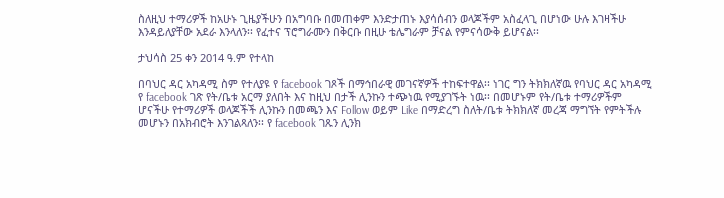ስለዚህ ተማሪዎች ከአሁኑ ጊዜያችሁን በአግባቡ በመጠቀም እንድታጠኑ እያሳሰብን ወላጆችም አስፈላጊ በሆነው ሁሉ እገዛችሁ እንዳይለያቸው አደራ እንላለን፡፡ የፈተና ፕሮግራሙን በቅርቡ በዚሁ ቴሌግራም ቻናል የምናሳውቅ ይሆናል፡፡

ታህሳስ 25 ቀን 2014 ዓ.ም የተላከ

በባህር ዳር አካዳሚ ስም የተለያዩ የ facebook ገጾች በማኅበራዊ መገናኛዎች ተከፍተዋል፡፡ ነገር ግን ትክክለኛዉ የባህር ዳር አካዳሚ የ facebook ገጽ የት/ቤቱ አርማ ያለበት እና ከዚህ በታች ሊንኩን ተጭነዉ የሚያገኙት ነዉ፡፡ በመሆኑም የት/ቤቱ ተማሪዎችም ሆናችሁ የተማሪዎች ወላጆችች ሊንኩን በመጫን እና Follow ወይም Like በማድረግ ስለት/ቤቱ ትክክለኛ መረጃ ማግኘት የምትችሉ መሆኑን በአክብሮት እንገልጻለን፡፡ የ facebook ገጹን ሊንክ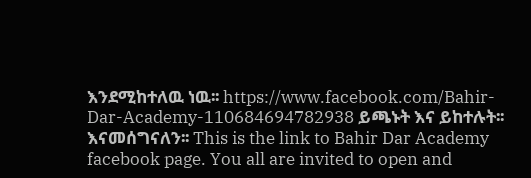እንደሚከተለዉ ነዉ፡፡ https://www.facebook.com/Bahir-Dar-Academy-110684694782938 ይጫኑት እና ይከተሉት፡፡እናመሰግናለን፡፡ This is the link to Bahir Dar Academy facebook page. You all are invited to open and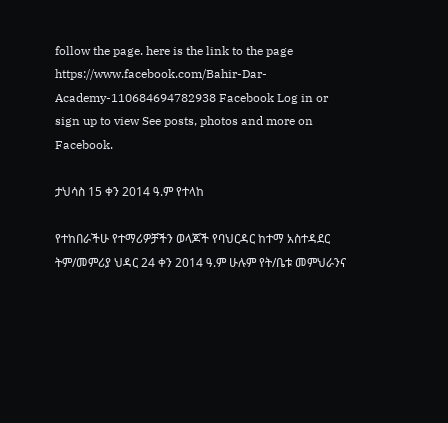follow the page. here is the link to the page https://www.facebook.com/Bahir-Dar-Academy-110684694782938 Facebook Log in or sign up to view See posts, photos and more on Facebook.

ታህሳስ 15 ቀን 2014 ዓ.ም የተላከ

የተከበራችሁ የተማሪዎቻችን ወላጆች የባህርዳር ከተማ አስተዳደር ትም/መምሪያ ህዳር 24 ቀን 2014 ዓ.ም ሁሉም የት/ቤቱ መምህራንና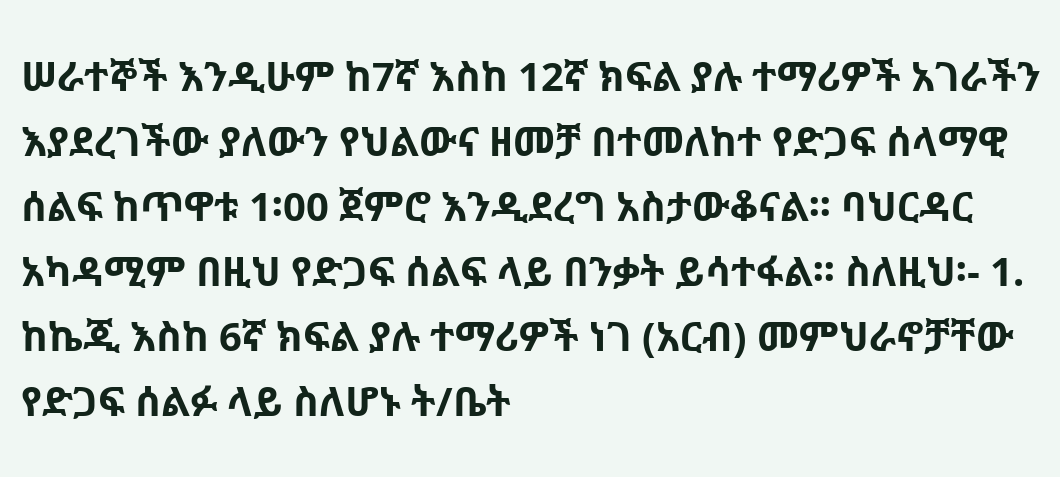ሠራተኞች እንዲሁም ከ7ኛ እስከ 12ኛ ክፍል ያሉ ተማሪዎች አገራችን እያደረገችው ያለውን የህልውና ዘመቻ በተመለከተ የድጋፍ ሰላማዊ ሰልፍ ከጥዋቱ 1፡00 ጀምሮ እንዲደረግ አስታውቆናል፡፡ ባህርዳር አካዳሚም በዚህ የድጋፍ ሰልፍ ላይ በንቃት ይሳተፋል፡፡ ስለዚህ፡- 1. ከኬጂ እስከ 6ኛ ክፍል ያሉ ተማሪዎች ነገ (አርብ) መምህራኖቻቸው የድጋፍ ሰልፉ ላይ ስለሆኑ ት/ቤት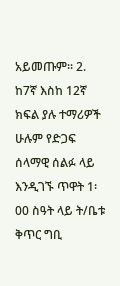አይመጡም፡፡ 2. ከ7ኛ እስከ 12ኛ ክፍል ያሉ ተማሪዎች ሁሉም የድጋፍ ሰላማዊ ሰልፉ ላይ እንዲገኙ ጥዋት 1፡00 ስዓት ላይ ት/ቤቱ ቅጥር ግቢ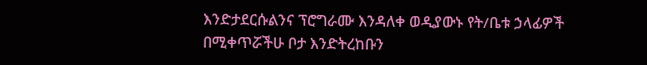እንድታደርሱልንና ፕሮግራሙ እንዳለቀ ወዲያውኑ የት/ቤቱ ኃላፊዎች በሚቀጥሯችሁ ቦታ እንድትረከቡን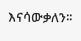እናሳውቃለን፡፡